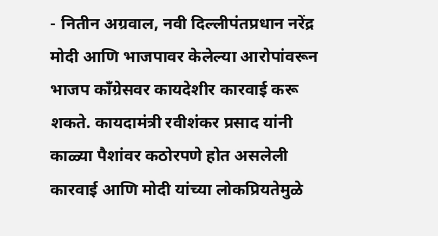- नितीन अग्रवाल, नवी दिल्लीपंतप्रधान नरेंद्र मोदी आणि भाजपावर केलेल्या आरोपांवरून भाजप काँग्रेसवर कायदेशीर कारवाई करू शकते. कायदामंत्री रवीशंकर प्रसाद यांनी काळ्या पैशांवर कठोरपणे होत असलेली कारवाई आणि मोदी यांच्या लोकप्रियतेमुळे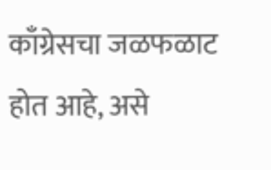काँग्रेसचा जळफळाट होत आहे, असे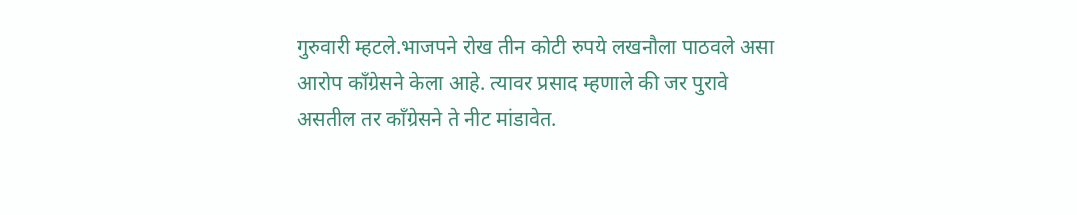गुरुवारी म्हटले.भाजपने रोख तीन कोटी रुपये लखनौला पाठवले असा आरोप काँग्रेसने केला आहे. त्यावर प्रसाद म्हणाले की जर पुरावे असतील तर काँग्रेसने ते नीट मांडावेत.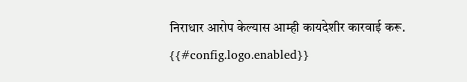निराधार आरोप केल्यास आम्ही कायदेशीर कारवाई करू.
{{#config.logo.enabled}}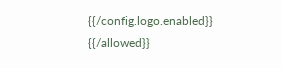{{/config.logo.enabled}}
{{/allowed}}